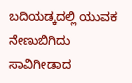ಬದಿಯಡ್ಕದಲ್ಲಿ ಯುವಕ ನೇಣುಬಿಗಿದು ಸಾವಿಗೀಡಾದ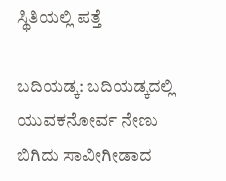ಸ್ಥಿತಿಯಲ್ಲಿ ಪತ್ತೆ

ಬದಿಯಡ್ಕ: ಬದಿಯಡ್ಕದಲ್ಲಿ  ಯುವಕನೋರ್ವ ನೇಣು ಬಿಗಿದು ಸಾವೀಗೀಡಾದ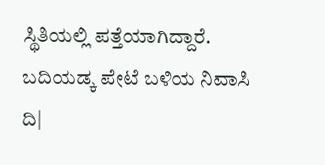ಸ್ಥಿತಿಯಲ್ಲಿ ಪತ್ತೆಯಾಗಿದ್ದಾರೆ. ಬದಿಯಡ್ಕ ಪೇಟೆ ಬಳಿಯ ನಿವಾಸಿ ದಿ|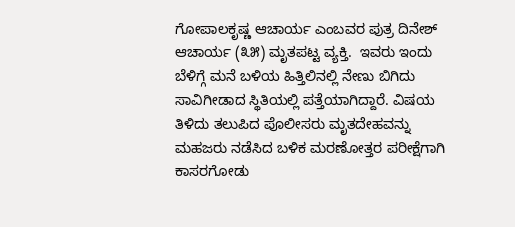ಗೋಪಾಲಕೃಷ್ಣ ಆಚಾರ್ಯ ಎಂಬವರ ಪುತ್ರ ದಿನೇಶ್ ಆಚಾರ್ಯ (೩೫) ಮೃತಪಟ್ಟ ವ್ಯಕ್ತಿ.  ಇವರು ಇಂದು ಬೆಳಿಗ್ಗೆ ಮನೆ ಬಳಿಯ ಹಿತ್ತಿಲಿನಲ್ಲಿ ನೇಣು ಬಿಗಿದು ಸಾವಿಗೀಡಾದ ಸ್ಥಿತಿಯಲ್ಲಿ ಪತ್ತೆಯಾಗಿದ್ದಾರೆ. ವಿಷಯ ತಿಳಿದು ತಲುಪಿದ ಪೊಲೀಸರು ಮೃತದೇಹವನ್ನು ಮಹಜರು ನಡೆಸಿದ ಬಳಿಕ ಮರಣೋತ್ತರ ಪರೀಕ್ಷೆಗಾಗಿ ಕಾಸರಗೋಡು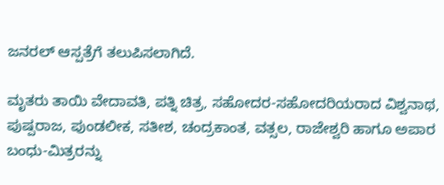ಜನರಲ್ ಆಸ್ಪತ್ರೆಗೆ ತಲುಪಿಸಲಾಗಿದೆ.

ಮೃತರು ತಾಯಿ ವೇದಾವತಿ, ಪತ್ನಿ ಚಿತ್ರ, ಸಹೋದರ-ಸಹೋದರಿಯರಾದ ವಿಶ್ವನಾಥ, ಪುಷ್ಪರಾಜ, ಪುಂಡಲೀಕ, ಸತೀಶ, ಚಂದ್ರಕಾಂತ, ವತ್ಸಲ, ರಾಜೇಶ್ವರಿ ಹಾಗೂ ಅಪಾರ ಬಂಧು-ಮಿತ್ರರನ್ನು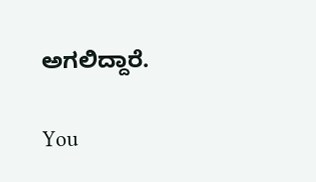ಅಗಲಿದ್ದಾರೆ.

You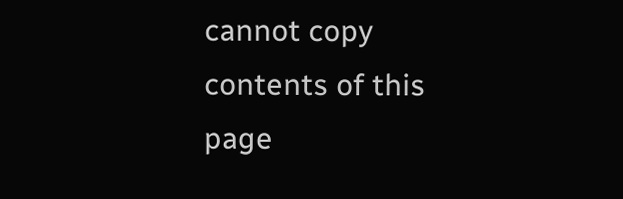cannot copy contents of this page